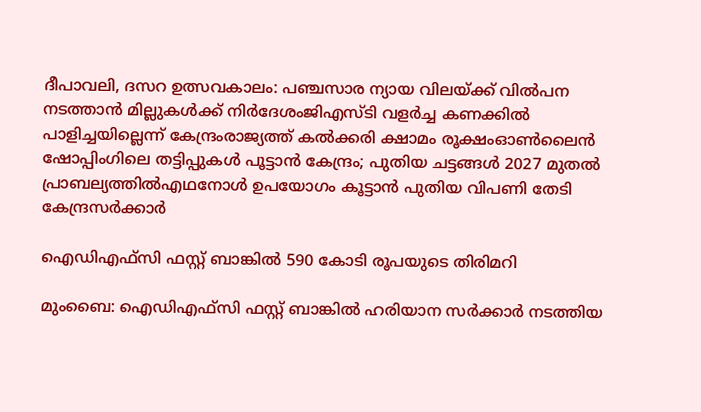ദീപാവലി, ദസറ ഉത്സവകാലം: പഞ്ചസാര ന്യായ വിലയ്ക്ക് വിൽപന നടത്താൻ മില്ലുകൾക്ക് നിർദേശംജിഎസ്ടി വളര്‍ച്ച കണക്കില്‍ പാളിച്ചയില്ലെന്ന് കേന്ദ്രംരാജ്യത്ത് കൽക്കരി ക്ഷാമം രൂക്ഷംഓൺലൈൻ ഷോപ്പിംഗിലെ തട്ടിപ്പുകൾ പൂട്ടാൻ കേന്ദ്രം; പുതിയ ചട്ടങ്ങൾ 2027 മുതൽ പ്രാബല്യത്തിൽഎഥനോള്‍ ഉപയോഗം കൂട്ടാൻ പുതിയ വിപണി തേടി കേന്ദ്രസർക്കാർ

ഐഡിഎഫ്‌സി ഫസ്റ്റ് ബാങ്കിൽ 590 കോടി രൂപയുടെ തിരിമറി

മുംബൈ: ഐഡിഎഫ്‌സി ഫസ്റ്റ് ബാങ്കിൽ ഹരിയാന സർക്കാർ നടത്തിയ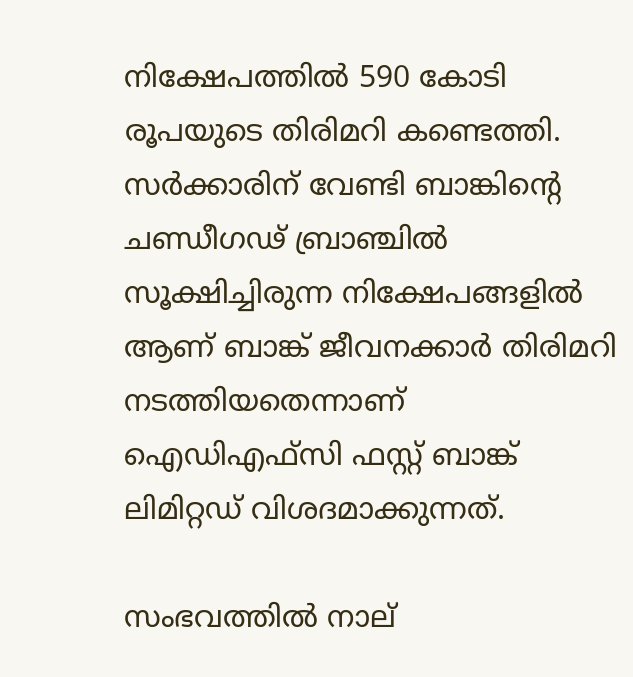നിക്ഷേപത്തിൽ 590 കോടി രൂപയുടെ തിരിമറി കണ്ടെത്തി. സർക്കാരിന് വേണ്ടി ബാങ്കിന്റെ ചണ്ഡീഗഢ് ബ്രാഞ്ചിൽ സൂക്ഷിച്ചിരുന്ന നിക്ഷേപങ്ങളിൽ ആണ് ബാങ്ക് ജീവനക്കാർ തിരിമറി നടത്തിയതെന്നാണ് ഐഡിഎഫ്‌സി ഫസ്റ്റ് ബാങ്ക് ലിമിറ്റഡ് വിശദമാക്കുന്നത്.

സംഭവത്തിൽ നാല്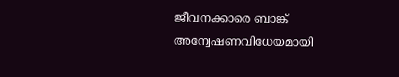ജീവനക്കാരെ ബാങ്ക് അന്വേഷണവിധേയമായി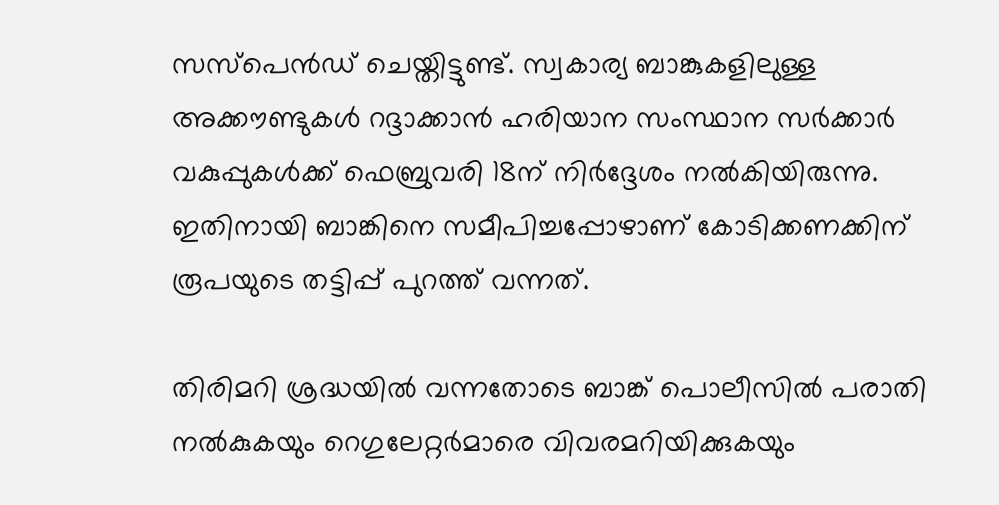സസ്പെൻഡ് ചെയ്തിട്ടുണ്ട്. സ്വകാര്യ ബാങ്കുകളിലുള്ള അക്കൗണ്ടുകൾ റദ്ദാക്കാൻ ഹരിയാന സംസ്ഥാന സർക്കാർ വകുപ്പുകൾക്ക് ഫെബ്രുവരി 18ന് നിർദ്ദേശം നൽകിയിരുന്നു. ഇതിനായി ബാങ്കിനെ സമീപിച്ചപ്പോഴാണ് കോടിക്കണക്കിന് രൂപയുടെ തട്ടിപ്പ് പുറത്ത് വന്നത്.

തിരിമറി ശ്രദ്ധയിൽ വന്നതോടെ ബാങ്ക് പൊലീസിൽ പരാതി നൽകുകയും റെഗുലേറ്റർമാരെ വിവരമറിയിക്കുകയും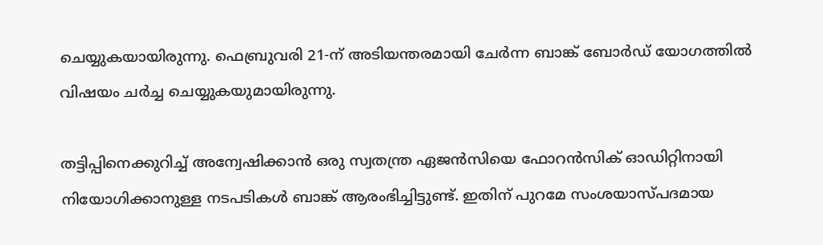ചെയ്യുകയായിരുന്നു. ഫെബ്രുവരി 21-ന് അടിയന്തരമായി ചേർന്ന ബാങ്ക് ബോർഡ് യോഗത്തിൽ വിഷയം ചർച്ച ചെയ്യുകയുമായിരുന്നു.

തട്ടിപ്പിനെക്കുറിച്ച് അന്വേഷിക്കാൻ ഒരു സ്വതന്ത്ര ഏജൻസിയെ ഫോറൻസിക് ഓഡിറ്റിനായി നിയോഗിക്കാനുള്ള നടപടികൾ ബാങ്ക് ആരംഭിച്ചിട്ടുണ്ട്. ഇതിന് പുറമേ സംശയാസ്പദമായ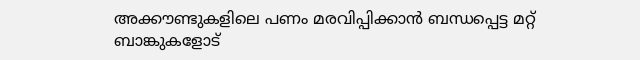അക്കൗണ്ടുകളിലെ പണം മരവിപ്പിക്കാൻ ബന്ധപ്പെട്ട മറ്റ് ബാങ്കുകളോട്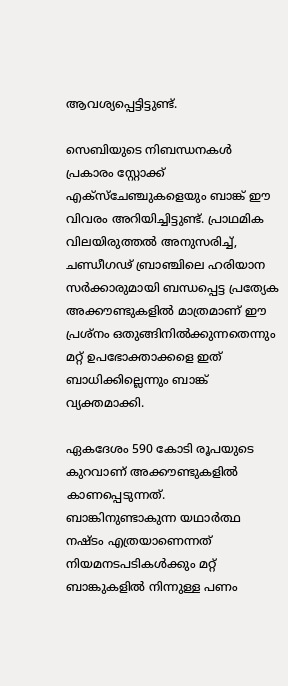ആവശ്യപ്പെട്ടിട്ടുണ്ട്.

സെബിയുടെ നിബന്ധനകൾ പ്രകാരം സ്റ്റോക്ക് എക്സ്ചേഞ്ചുകളെയും ബാങ്ക് ഈ വിവരം അറിയിച്ചിട്ടുണ്ട്. പ്രാഥമിക വിലയിരുത്തൽ അനുസരിച്ച്, ചണ്ഡീഗഢ് ബ്രാഞ്ചിലെ ഹരിയാന സർക്കാരുമായി ബന്ധപ്പെട്ട പ്രത്യേക അക്കൗണ്ടുകളിൽ മാത്രമാണ് ഈ പ്രശ്നം ഒതുങ്ങിനിൽക്കുന്നതെന്നും മറ്റ് ഉപഭോക്താക്കളെ ഇത് ബാധിക്കില്ലെന്നും ബാങ്ക് വ്യക്തമാക്കി.

ഏകദേശം 590 കോടി രൂപയുടെ കുറവാണ് അക്കൗണ്ടുകളിൽ കാണപ്പെടുന്നത്. ബാങ്കിനുണ്ടാകുന്ന യഥാർത്ഥ നഷ്ടം എത്രയാണെന്നത് നിയമനടപടികൾക്കും മറ്റ് ബാങ്കുകളിൽ നിന്നുള്ള പണം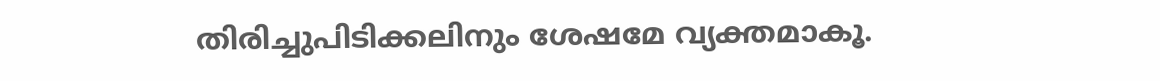തിരിച്ചുപിടിക്കലിനും ശേഷമേ വ്യക്തമാകൂ.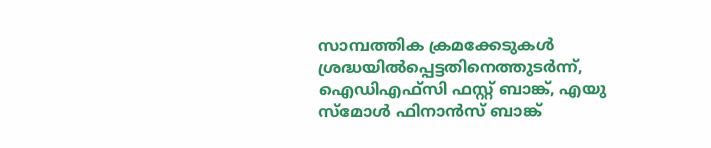സാമ്പത്തിക ക്രമക്കേടുകൾ ശ്രദ്ധയിൽപ്പെട്ടതിനെത്തുടർന്ന്, ഐഡിഎഫ്‌സി ഫസ്റ്റ് ബാങ്ക്, എയു സ്മോൾ ഫിനാൻസ് ബാങ്ക്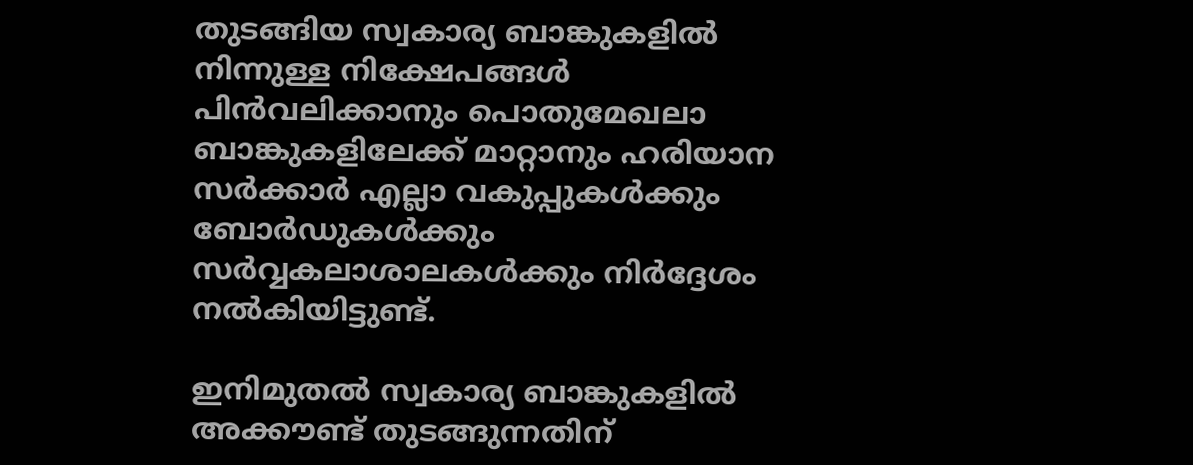തുടങ്ങിയ സ്വകാര്യ ബാങ്കുകളിൽ നിന്നുള്ള നിക്ഷേപങ്ങൾ പിൻവലിക്കാനും പൊതുമേഖലാ ബാങ്കുകളിലേക്ക് മാറ്റാനും ഹരിയാന സർക്കാർ എല്ലാ വകുപ്പുകൾക്കും ബോർഡുകൾക്കും സർവ്വകലാശാലകൾക്കും നിർദ്ദേശം നൽകിയിട്ടുണ്ട്.

ഇനിമുതൽ സ്വകാര്യ ബാങ്കുകളിൽ അക്കൗണ്ട് തുടങ്ങുന്നതിന്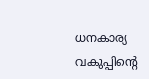ധനകാര്യ വകുപ്പിന്റെ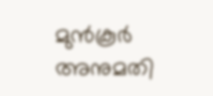മുൻകൂർ അനുമതി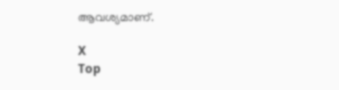ആവശ്യമാണ്.

X
Top